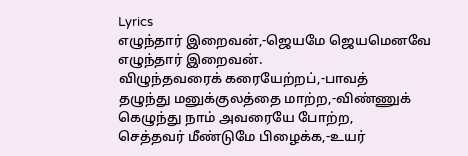Lyrics
எழுந்தார் இறைவன்,-ஜெயமே ஜெயமெனவே
எழுந்தார் இறைவன்.
விழுந்தவரைக் கரையேற்றப்,-பாவத்
தழுந்து மனுக்குலத்தை மாற்ற,-விண்ணுக்
கெழுந்து நாம் அவரையே போற்ற,
செத்தவர் மீண்டுமே பிழைக்க,-உயர்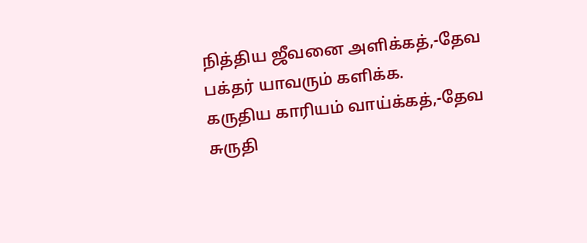நித்திய ஜீவனை அளிக்கத்,-தேவ
பக்தர் யாவரும் களிக்க.
கருதிய காரியம் வாய்க்கத்,-தேவ
சுருதி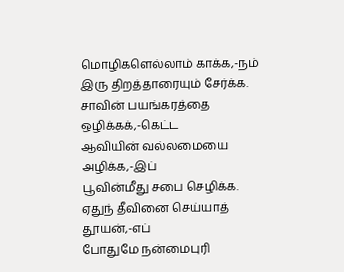மொழிகளெல்லாம் காக்க,-நம்
இரு திறத்தாரையும் சேர்க்க.
சாவின் பயங்கரத்தை ஒழிக்கக்,-கெட்ட
ஆவியின் வல்லமையை அழிக்க,-இப்
பூவின்மீது சபை செழிக்க.
ஏதுந் தீவினை செய்யாத் தூயன்,-எப்
போதுமே நன்மைபுரி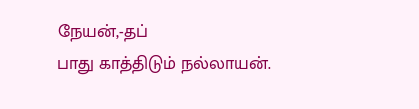நேயன்,-தப்
பாது காத்திடும் நல்லாயன்.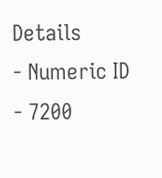Details
- Numeric ID
- 7200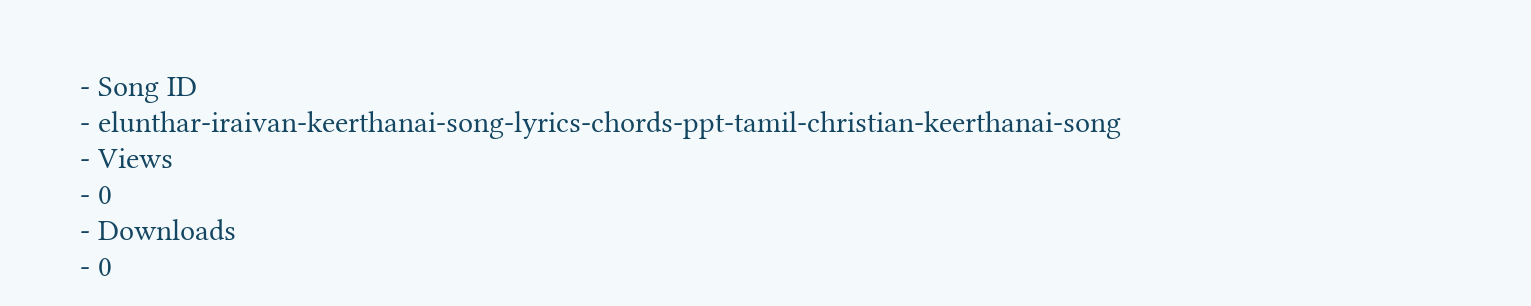- Song ID
- elunthar-iraivan-keerthanai-song-lyrics-chords-ppt-tamil-christian-keerthanai-song
- Views
- 0
- Downloads
- 0